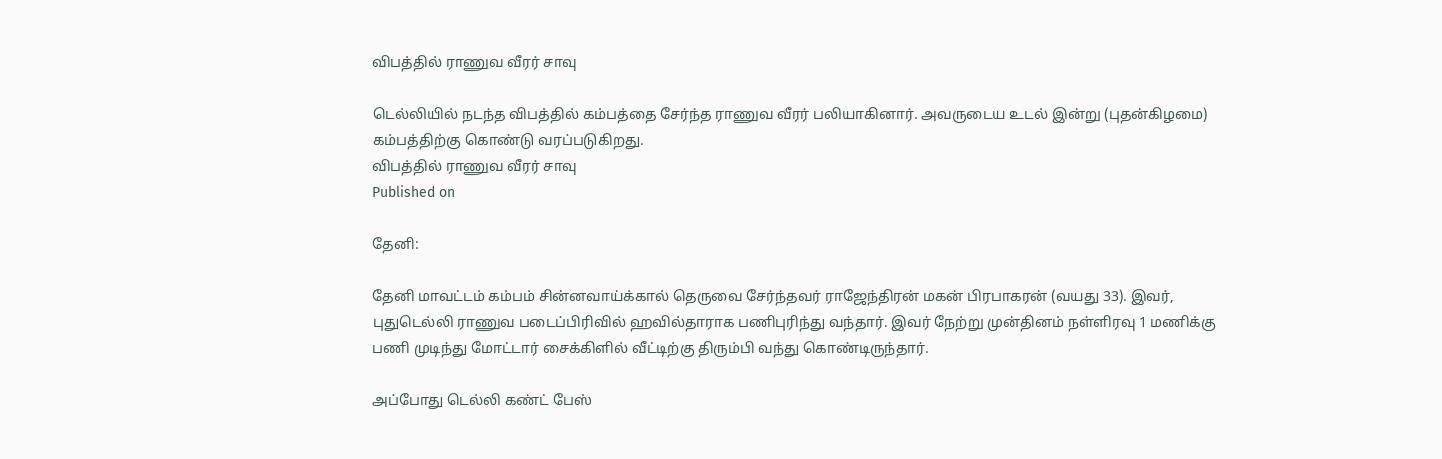விபத்தில் ராணுவ வீரர் சாவு

டெல்லியில் நடந்த விபத்தில் கம்பத்தை சேர்ந்த ராணுவ வீரர் பலியாகினார். அவருடைய உடல் இன்று (புதன்கிழமை) கம்பத்திற்கு கொண்டு வரப்படுகிறது.
விபத்தில் ராணுவ வீரர் சாவு
Published on

தேனி:

தேனி மாவட்டம் கம்பம் சின்னவாய்க்கால் தெருவை சேர்ந்தவர் ராஜேந்திரன் மகன் பிரபாகரன் (வயது 33). இவர், புதுடெல்லி ராணுவ படைப்பிரிவில் ஹவில்தாராக பணிபுரிந்து வந்தார். இவர் நேற்று முன்தினம் நள்ளிரவு 1 மணிக்கு பணி முடிந்து மோட்டார் சைக்கிளில் வீட்டிற்கு திரும்பி வந்து கொண்டிருந்தார்.

அப்போது டெல்லி கண்ட் பேஸ்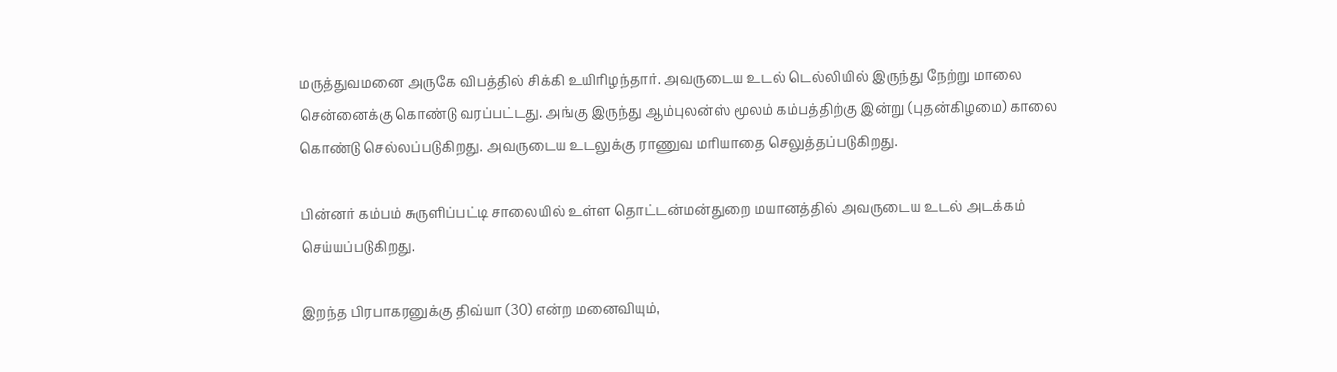மருத்துவமனை அருகே விபத்தில் சிக்கி உயிரிழந்தார். அவருடைய உடல் டெல்லியில் இருந்து நேற்று மாலை சென்னைக்கு கொண்டு வரப்பட்டது. அங்கு இருந்து ஆம்புலன்ஸ் மூலம் கம்பத்திற்கு இன்று (புதன்கிழமை) காலை கொண்டு செல்லப்படுகிறது. அவருடைய உடலுக்கு ராணுவ மரியாதை செலுத்தப்படுகிறது.

பின்னர் கம்பம் சுருளிப்பட்டி சாலையில் உள்ள தொட்டன்மன்துறை மயானத்தில் அவருடைய உடல் அடக்கம் செய்யப்படுகிறது.

இறந்த பிரபாகரனுக்கு திவ்யா (30) என்ற மனைவியும்,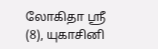லோகிதா ஸ்ரீ (8), யுகாசினி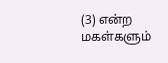(3) என்ற மகள்களும்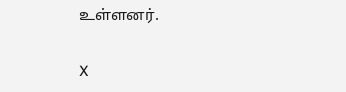உள்ளனர்.

X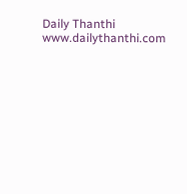Daily Thanthi
www.dailythanthi.com